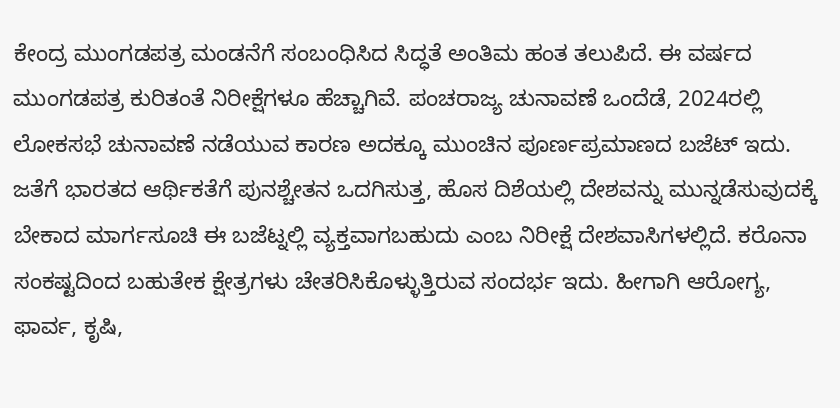ಕೇಂದ್ರ ಮುಂಗಡಪತ್ರ ಮಂಡನೆಗೆ ಸಂಬಂಧಿಸಿದ ಸಿದ್ಧತೆ ಅಂತಿಮ ಹಂತ ತಲುಪಿದೆ. ಈ ವರ್ಷದ ಮುಂಗಡಪತ್ರ ಕುರಿತಂತೆ ನಿರೀಕ್ಷೆಗಳೂ ಹೆಚ್ಚಾಗಿವೆ. ಪಂಚರಾಜ್ಯ ಚುನಾವಣೆ ಒಂದೆಡೆ, 2024ರಲ್ಲಿ ಲೋಕಸಭೆ ಚುನಾವಣೆ ನಡೆಯುವ ಕಾರಣ ಅದಕ್ಕೂ ಮುಂಚಿನ ಪೂರ್ಣಪ್ರಮಾಣದ ಬಜೆಟ್ ಇದು. ಜತೆಗೆ ಭಾರತದ ಆರ್ಥಿಕತೆಗೆ ಪುನಶ್ಚೇತನ ಒದಗಿಸುತ್ತ, ಹೊಸ ದಿಶೆಯಲ್ಲಿ ದೇಶವನ್ನು ಮುನ್ನಡೆಸುವುದಕ್ಕೆ ಬೇಕಾದ ಮಾರ್ಗಸೂಚಿ ಈ ಬಜೆಟ್ನಲ್ಲಿ ವ್ಯಕ್ತವಾಗಬಹುದು ಎಂಬ ನಿರೀಕ್ಷೆ ದೇಶವಾಸಿಗಳಲ್ಲಿದೆ. ಕರೊನಾ ಸಂಕಷ್ಟದಿಂದ ಬಹುತೇಕ ಕ್ಷೇತ್ರಗಳು ಚೇತರಿಸಿಕೊಳ್ಳುತ್ತಿರುವ ಸಂದರ್ಭ ಇದು. ಹೀಗಾಗಿ ಆರೋಗ್ಯ, ಫಾರ್ವ, ಕೃಷಿ,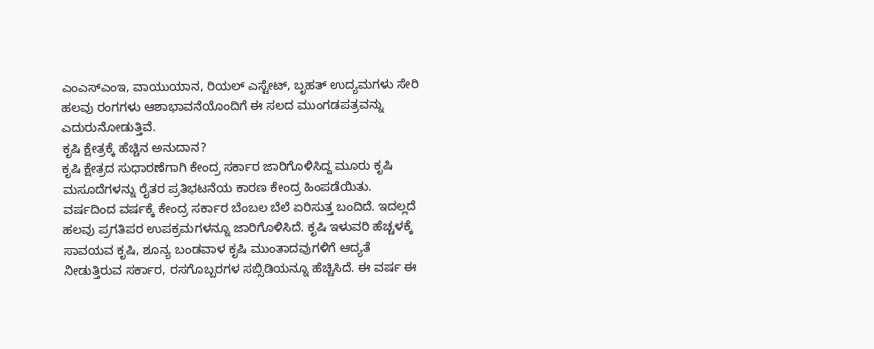ಎಂಎಸ್ಎಂಇ, ವಾಯುಯಾನ, ರಿಯಲ್ ಎಸ್ಟೇಟ್, ಬೃಹತ್ ಉದ್ಯಮಗಳು ಸೇರಿ ಹಲವು ರಂಗಗಳು ಆಶಾಭಾವನೆಯೊಂದಿಗೆ ಈ ಸಲದ ಮುಂಗಡಪತ್ರವನ್ನು ಎದುರುನೋಡುತ್ತಿವೆ.
ಕೃಷಿ ಕ್ಷೇತ್ರಕ್ಕೆ ಹೆಚ್ಚಿನ ಅನುದಾನ?
ಕೃಷಿ ಕ್ಷೇತ್ರದ ಸುಧಾರಣೆಗಾಗಿ ಕೇಂದ್ರ ಸರ್ಕಾರ ಜಾರಿಗೊಳಿಸಿದ್ದ ಮೂರು ಕೃಷಿ ಮಸೂದೆಗಳನ್ನು ರೈತರ ಪ್ರತಿಭಟನೆಯ ಕಾರಣ ಕೇಂದ್ರ ಹಿಂಪಡೆಯಿತು. ವರ್ಷದಿಂದ ವರ್ಷಕ್ಕೆ ಕೇಂದ್ರ ಸರ್ಕಾರ ಬೆಂಬಲ ಬೆಲೆ ಏರಿಸುತ್ತ ಬಂದಿದೆ. ಇದಲ್ಲದೆ ಹಲವು ಪ್ರಗತಿಪರ ಉಪಕ್ರಮಗಳನ್ನೂ ಜಾರಿಗೊಳಿಸಿದೆ. ಕೃಷಿ ಇಳುವರಿ ಹೆಚ್ಚಳಕ್ಕೆ ಸಾವಯವ ಕೃಷಿ, ಶೂನ್ಯ ಬಂಡವಾಳ ಕೃಷಿ ಮುಂತಾದವುಗಳಿಗೆ ಆದ್ಯತೆ ನೀಡುತ್ತಿರುವ ಸರ್ಕಾರ, ರಸಗೊಬ್ಬರಗಳ ಸಬ್ಸಿಡಿಯನ್ನೂ ಹೆಚ್ಚಿಸಿದೆ. ಈ ವರ್ಷ ಈ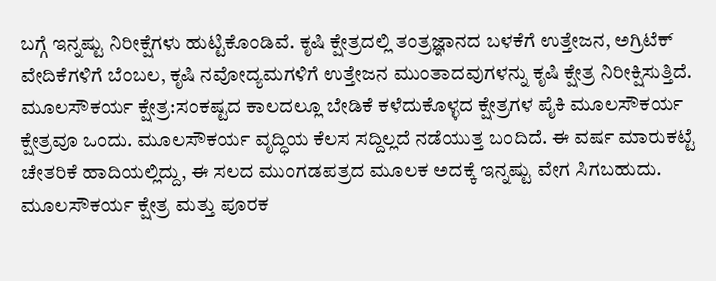ಬಗ್ಗೆ ಇನ್ನಷ್ಟು ನಿರೀಕ್ಷೆಗಳು ಹುಟ್ಟಿಕೊಂಡಿವೆ. ಕೃಷಿ ಕ್ಷೇತ್ರದಲ್ಲಿ ತಂತ್ರಜ್ಞಾನದ ಬಳಕೆಗೆ ಉತ್ತೇಜನ, ಅಗ್ರಿಟೆಕ್ ವೇದಿಕೆಗಳಿಗೆ ಬೆಂಬಲ, ಕೃಷಿ ನವೋದ್ಯಮಗಳಿಗೆ ಉತ್ತೇಜನ ಮುಂತಾದವುಗಳನ್ನು ಕೃಷಿ ಕ್ಷೇತ್ರ ನಿರೀಕ್ಷಿಸುತ್ತಿದೆ.
ಮೂಲಸೌಕರ್ಯ ಕ್ಷೇತ್ರ:ಸಂಕಷ್ಟದ ಕಾಲದಲ್ಲೂ ಬೇಡಿಕೆ ಕಳೆದುಕೊಳ್ಳದ ಕ್ಷೇತ್ರಗಳ ಪೈಕಿ ಮೂಲಸೌಕರ್ಯ ಕ್ಷೇತ್ರವೂ ಒಂದು. ಮೂಲಸೌಕರ್ಯ ವೃದ್ಧಿಯ ಕೆಲಸ ಸದ್ದಿಲ್ಲದೆ ನಡೆಯುತ್ತ ಬಂದಿದೆ. ಈ ವರ್ಷ ಮಾರುಕಟ್ಟೆ ಚೇತರಿಕೆ ಹಾದಿಯಲ್ಲಿದ್ದು, ಈ ಸಲದ ಮುಂಗಡಪತ್ರದ ಮೂಲಕ ಅದಕ್ಕೆ ಇನ್ನಷ್ಟು ವೇಗ ಸಿಗಬಹುದು. ಮೂಲಸೌಕರ್ಯ ಕ್ಷೇತ್ರ ಮತ್ತು ಪೂರಕ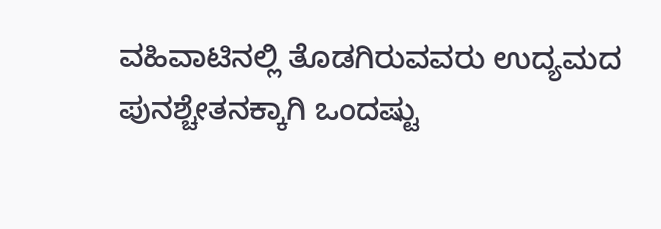ವಹಿವಾಟಿನಲ್ಲಿ ತೊಡಗಿರುವವರು ಉದ್ಯಮದ ಪುನಶ್ಚೇತನಕ್ಕಾಗಿ ಒಂದಷ್ಟು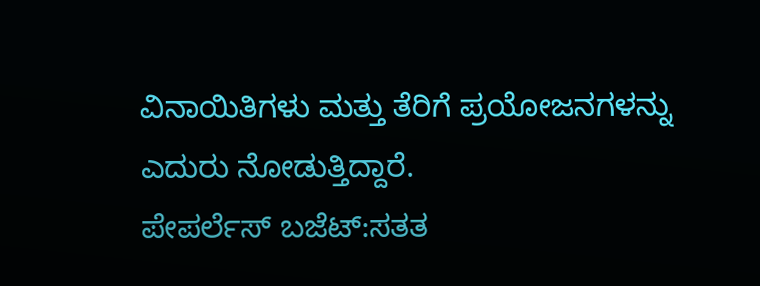ವಿನಾಯಿತಿಗಳು ಮತ್ತು ತೆರಿಗೆ ಪ್ರಯೋಜನಗಳನ್ನು ಎದುರು ನೋಡುತ್ತಿದ್ದಾರೆ.
ಪೇಪರ್ಲೆಸ್ ಬಜೆಟ್:ಸತತ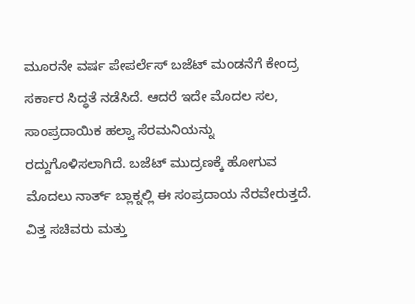ಮೂರನೇ ವರ್ಷ ಪೇಪರ್ಲೆಸ್ ಬಜೆಟ್ ಮಂಡನೆಗೆ ಕೇಂದ್ರ ಸರ್ಕಾರ ಸಿದ್ಧತೆ ನಡೆಸಿದೆ. ಆದರೆ ಇದೇ ಮೊದಲ ಸಲ, ಸಾಂಪ್ರದಾಯಿಕ ಹಲ್ವಾ ಸೆರಮನಿಯನ್ನು ರದ್ದುಗೊಳಿಸಲಾಗಿದೆ. ಬಜೆಟ್ ಮುದ್ರಣಕ್ಕೆ ಹೋಗುವ ಮೊದಲು ನಾರ್ತ್ ಬ್ಲಾಕ್ನಲ್ಲಿ ಈ ಸಂಪ್ರದಾಯ ನೆರವೇರುತ್ತದೆ. ವಿತ್ತ ಸಚಿವರು ಮತ್ತು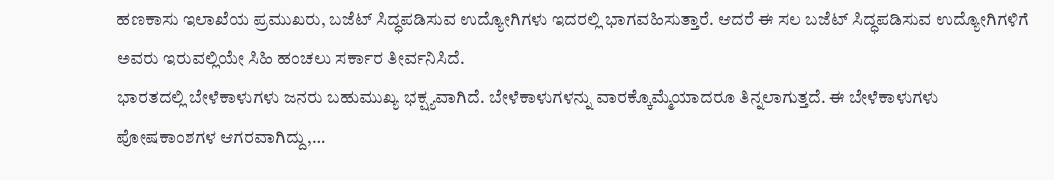ಹಣಕಾಸು ಇಲಾಖೆಯ ಪ್ರಮುಖರು, ಬಜೆಟ್ ಸಿದ್ಧಪಡಿಸುವ ಉದ್ಯೋಗಿಗಳು ಇದರಲ್ಲಿ ಭಾಗವಹಿಸುತ್ತಾರೆ. ಆದರೆ ಈ ಸಲ ಬಜೆಟ್ ಸಿದ್ಧಪಡಿಸುವ ಉದ್ಯೋಗಿಗಳಿಗೆ ಅವರು ಇರುವಲ್ಲಿಯೇ ಸಿಹಿ ಹಂಚಲು ಸರ್ಕಾರ ತೀರ್ವನಿಸಿದೆ.
ಭಾರತದಲ್ಲಿ ಬೇಳೆಕಾಳುಗಳು ಜನರು ಬಹುಮುಖ್ಯ ಭಕ್ಷ್ಯವಾಗಿದೆ. ಬೇಳೆಕಾಳುಗಳನ್ನು ವಾರಕ್ಕೊಮ್ಮೆಯಾದರೂ ತಿನ್ನಲಾಗುತ್ತದೆ. ಈ ಬೇಳೆಕಾಳುಗಳು ಪೋಷಕಾಂಶಗಳ ಆಗರವಾಗಿದ್ದು,…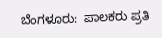ಬೆಂಗಳೂರು:  ಪಾಲಕರು ಪ್ರತಿ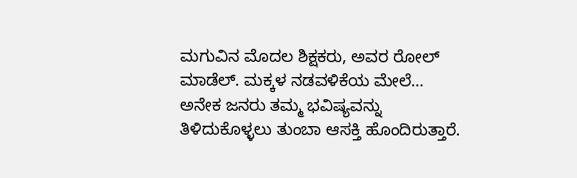ಮಗುವಿನ ಮೊದಲ ಶಿಕ್ಷಕರು, ಅವರ ರೋಲ್ ಮಾಡೆಲ್. ಮಕ್ಕಳ ನಡವಳಿಕೆಯ ಮೇಲೆ…
ಅನೇಕ ಜನರು ತಮ್ಮ ಭವಿಷ್ಯವನ್ನು ತಿಳಿದುಕೊಳ್ಳಲು ತುಂಬಾ ಆಸಕ್ತಿ ಹೊಂದಿರುತ್ತಾರೆ.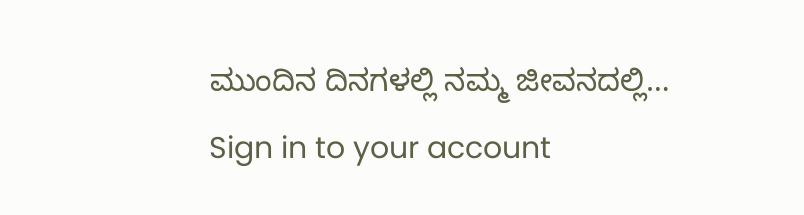ಮುಂದಿನ ದಿನಗಳಲ್ಲಿ ನಮ್ಮ ಜೀವನದಲ್ಲಿ…
Sign in to your account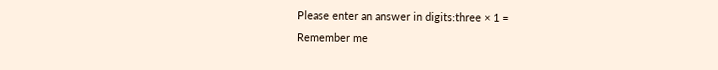Please enter an answer in digits:three × 1 =
Remember me